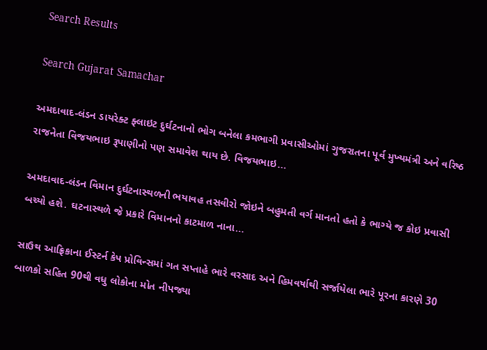Search Results

Search Gujarat Samachar

અમદાવાદ-લંડન ડાયરેક્ટ ફ્લાઇટ દુર્ઘટનાનો ભોગ બનેલા કમભાગી પ્રવાસીઓમાં ગુજરાતના પૂર્વ મુખ્યમંત્રી અને વરિષ્ઠ રાજનેતા વિજયભાઇ રૂપાણીનો પણ સમાવેશ થાય છે. વિજયભાઇ...

અમદાવાદ-લંડન વિમાન દુર્ઘટનાસ્થળની ભયાવહ તસવીરો જોઇને બહુમતી વર્ગ માનતો હતો કે ભાગ્યે જ કોઇ પ્રવાસી બચ્યો હશે. ઘટનાસ્થળે જે પ્રકારે વિમાનનો કાટમાળ નાના...

સાઉથ આફ્રિકાના ઈસ્ટર્ન કેપ પ્રોવિન્સમાં ગત સપ્તાહે ભારે વરસાદ અને હિમવર્ષાથી સર્જાયેલા ભારે પૂરના કારણે 30 બાળકો સહિત 90થી વધુ લોકોના મોત નીપજ્યા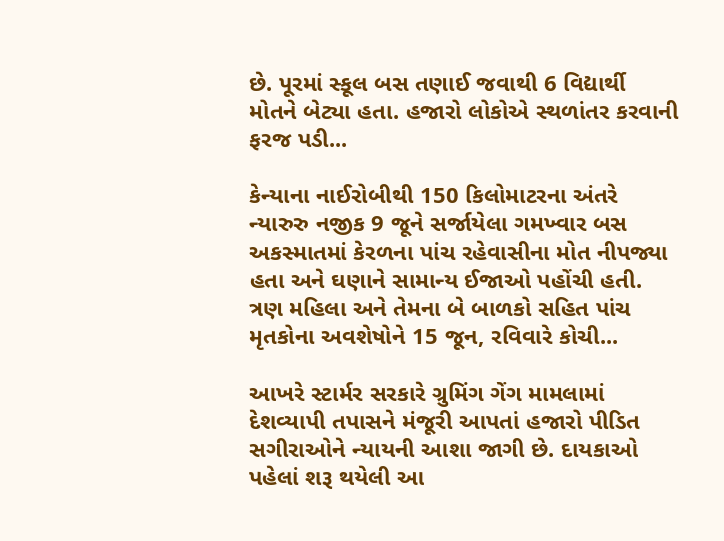છે. પૂરમાં સ્કૂલ બસ તણાઈ જવાથી 6 વિદ્યાર્થી મોતને બેટ્યા હતા. હજારો લોકોએ સ્થળાંતર કરવાની ફરજ પડી...

કેન્યાના નાઈરોબીથી 150 કિલોમાટરના અંતરે ન્યારુરુ નજીક 9 જૂને સર્જાયેલા ગમખ્વાર બસ અકસ્માતમાં કેરળના પાંચ રહેવાસીના મોત નીપજ્યા હતા અને ઘણાને સામાન્ય ઈજાઓ પહોંચી હતી. ત્રણ મહિલા અને તેમના બે બાળકો સહિત પાંચ મૃતકોના અવશેષોને 15 જૂન, રવિવારે કોચી...

આખરે સ્ટાર્મર સરકારે ગ્રુમિંગ ગેંગ મામલામાં દેશવ્યાપી તપાસને મંજૂરી આપતાં હજારો પીડિત સગીરાઓને ન્યાયની આશા જાગી છે. દાયકાઓ પહેલાં શરૂ થયેલી આ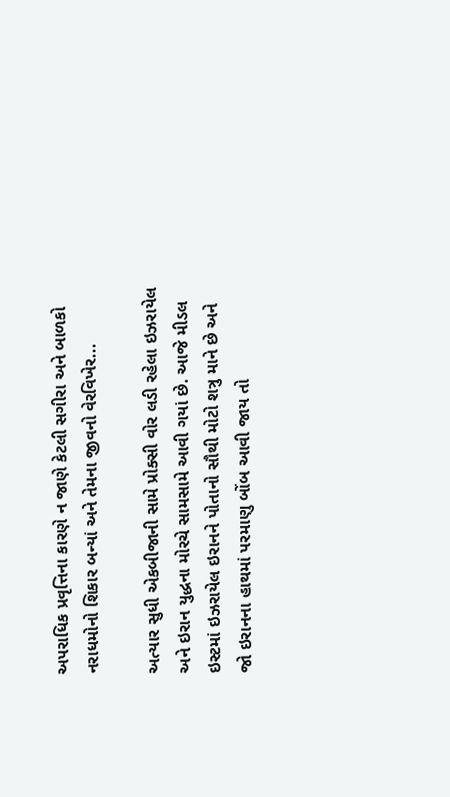અપરાધિક પ્રવૃત્તિના કારણે ન જાણે કેટલી સગીરા અને બાળકો નરાધમોનો શિકાર બન્યાં અને તેમના જીવનો વેરવિખેર...

અત્યાર સુધી એકબીજાની સામે પ્રોક્સી વોર લડી રહેલા ઇઝરાયેલ અને ઇરાન યુદ્ધના મોરચે સામસામે આવી ગયાં છે. આજે મીડલ ઇસ્ટમાં ઇઝરાયેલ ઇરાનને પોતાનો સૌથી મોટો શત્રુ માને છે અને જો ઇરાનના હાથમાં પરમાણુ બોંબ આવી જાય તો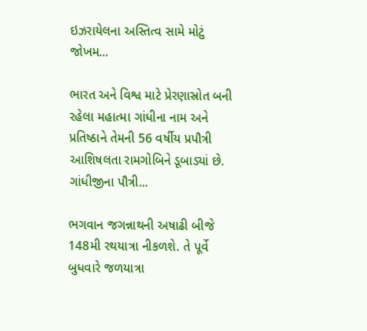ઇઝરાયેલના અસ્તિત્વ સામે મોટું જોખમ...

ભારત અને વિશ્વ માટે પ્રેરણાસ્રોત બની રહેલા મહાત્મા ગાંધીના નામ અને પ્રતિષ્ઠાને તેમની 56 વર્ષીય પ્રપૌત્રી આશિષલતા રામગોબિને ડૂબાડ્યાં છે. ગાંધીજીના પૌત્રી...

ભગવાન જગન્નાથની અષાઢી બીજે 148મી રથયાત્રા નીકળશે. તે પૂર્વે બુધવારે જળયાત્રા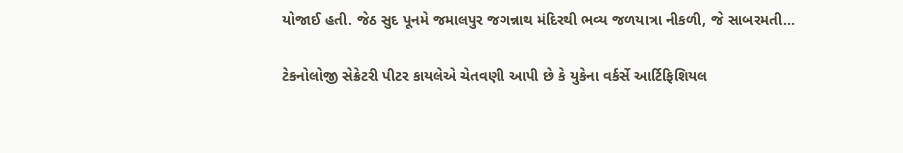યોજાઈ હતી. જેઠ સુદ પૂનમે જમાલપુર જગન્નાથ મંદિરથી ભવ્ય જળયાત્રા નીકળી, જે સાબરમતી...

ટેકનોલોજી સેક્રેટરી પીટર કાયલેએ ચેતવણી આપી છે કે યુકેના વર્કર્સે આર્ટિફિશિયલ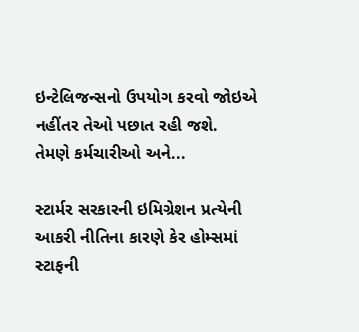ઇન્ટેલિજન્સનો ઉપયોગ કરવો જોઇએ નહીંતર તેઓ પછાત રહી જશે. તેમણે કર્મચારીઓ અને...

સ્ટાર્મર સરકારની ઇમિગ્રેશન પ્રત્યેની આકરી નીતિના કારણે કેર હોમ્સમાં સ્ટાફની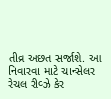તીવ્ર અછત સર્જાશે. આ નિવારવા માટે ચાન્સેલર રેચલ રીવ્ઝે કેર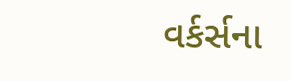વર્કર્સના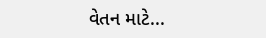વેતન માટે...